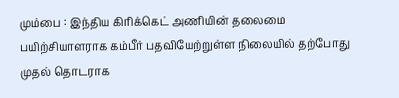மும்பை : இந்திய கிரிக்கெட் அணியின் தலைமை பயிற்சியாளராக கம்பீர் பதவியேற்றுள்ள நிலையில் தற்போது முதல் தொடராக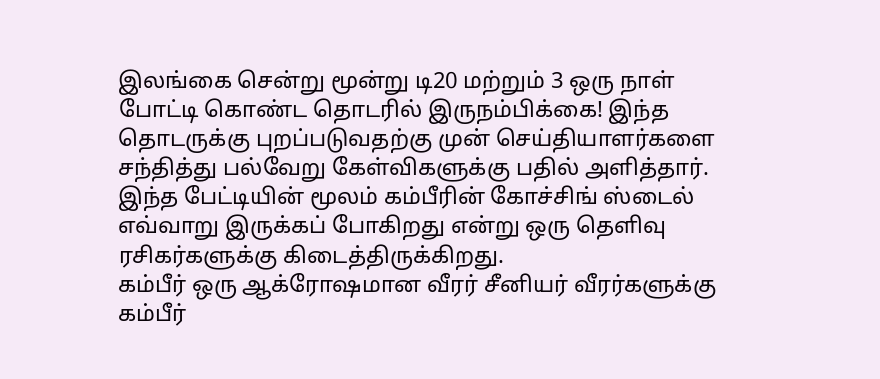இலங்கை சென்று மூன்று டி20 மற்றும் 3 ஒரு நாள் போட்டி கொண்ட தொடரில் இருநம்பிக்கை! இந்த தொடருக்கு புறப்படுவதற்கு முன் செய்தியாளர்களை சந்தித்து பல்வேறு கேள்விகளுக்கு பதில் அளித்தார்.
இந்த பேட்டியின் மூலம் கம்பீரின் கோச்சிங் ஸ்டைல் எவ்வாறு இருக்கப் போகிறது என்று ஒரு தெளிவு ரசிகர்களுக்கு கிடைத்திருக்கிறது.
கம்பீர் ஒரு ஆக்ரோஷமான வீரர் சீனியர் வீரர்களுக்கு கம்பீர்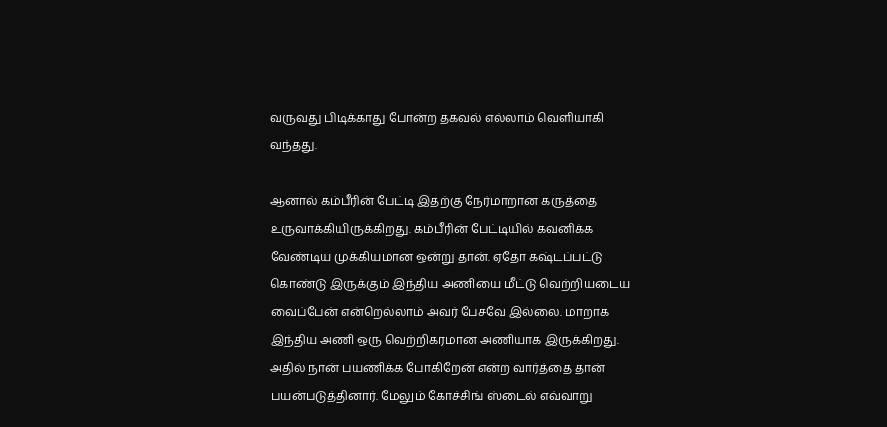வருவது பிடிக்காது போன்ற தகவல் எல்லாம் வெளியாகி வந்தது.

ஆனால் கம்பீரின் பேட்டி இதற்கு நேர்மாறான கருத்தை உருவாக்கியிருக்கிறது. கம்பீரின் பேட்டியில் கவனிக்க வேண்டிய முக்கியமான ஒன்று தான். ஏதோ கஷ்டப்பட்டு கொண்டு இருக்கும் இந்திய அணியை மீட்டு வெற்றியடைய வைப்பேன் என்றெல்லாம் அவர் பேசவே இல்லை. மாறாக இந்திய அணி ஒரு வெற்றிகரமான அணியாக இருக்கிறது.
அதில் நான் பயணிக்க போகிறேன் என்ற வார்த்தை தான் பயன்படுத்தினார். மேலும் கோச்சிங் ஸ்டைல் எவ்வாறு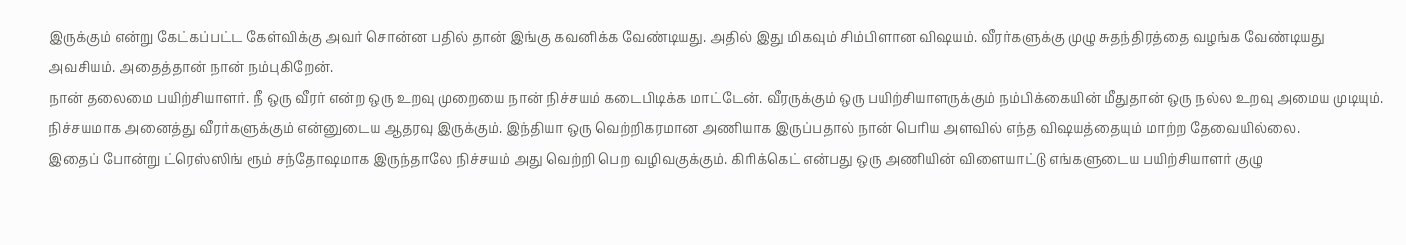இருக்கும் என்று கேட்கப்பட்ட கேள்விக்கு அவர் சொன்ன பதில் தான் இங்கு கவனிக்க வேண்டியது. அதில் இது மிகவும் சிம்பிளான விஷயம். வீரர்களுக்கு முழு சுதந்திரத்தை வழங்க வேண்டியது அவசியம். அதைத்தான் நான் நம்புகிறேன்.
நான் தலைமை பயிற்சியாளர். நீ ஒரு வீரர் என்ற ஒரு உறவு முறையை நான் நிச்சயம் கடைபிடிக்க மாட்டேன். வீரருக்கும் ஒரு பயிற்சியாளருக்கும் நம்பிக்கையின் மீதுதான் ஒரு நல்ல உறவு அமைய முடியும். நிச்சயமாக அனைத்து வீரர்களுக்கும் என்னுடைய ஆதரவு இருக்கும். இந்தியா ஒரு வெற்றிகரமான அணியாக இருப்பதால் நான் பெரிய அளவில் எந்த விஷயத்தையும் மாற்ற தேவையில்லை.
இதைப் போன்று ட்ரெஸ்ஸிங் ரூம் சந்தோஷமாக இருந்தாலே நிச்சயம் அது வெற்றி பெற வழிவகுக்கும். கிரிக்கெட் என்பது ஒரு அணியின் விளையாட்டு எங்களுடைய பயிற்சியாளர் குழு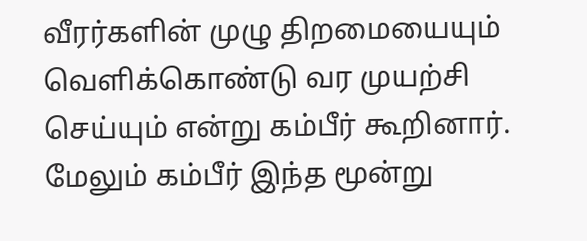வீரர்களின் முழு திறமையையும் வெளிக்கொண்டு வர முயற்சி செய்யும் என்று கம்பீர் கூறினார். மேலும் கம்பீர் இந்த மூன்று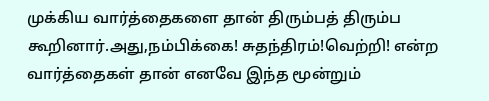முக்கிய வார்த்தைகளை தான் திரும்பத் திரும்ப கூறினார்.அது,நம்பிக்கை! சுதந்திரம்!வெற்றி! என்ற வார்த்தைகள் தான் எனவே இந்த மூன்றும்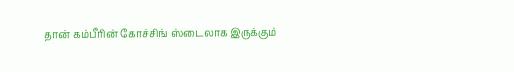தான் கம்பீரின் கோச்சிங் ஸ்டைலாக இருக்கும்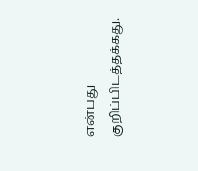என்பது குறிப்பிடத்தக்கது.